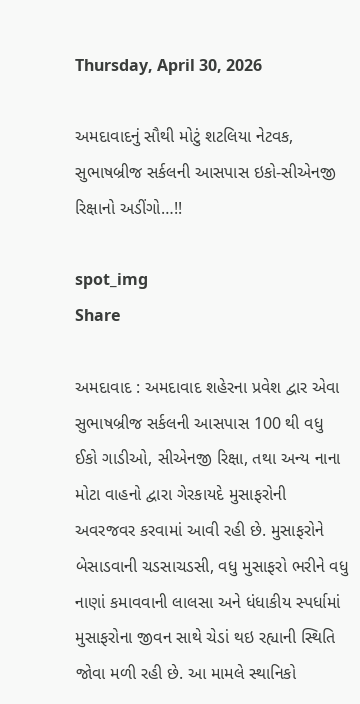Thursday, April 30, 2026

અમદાવાદનું સૌથી મોટું શટલિયા નેટવક, સુભાષબ્રીજ સર્કલની આસપાસ ઇકો-સીએનજી રિક્ષાનો અડીંગો…!!

spot_img
Share

અમદાવાદ : અમદાવાદ શહેરના પ્રવેશ દ્વાર એવા સુભાષબ્રીજ સર્કલની આસપાસ 100 થી વધુ ઈકો ગાડીઓ, સીએનજી રિક્ષા, તથા અન્ય નાના મોટા વાહનો દ્વારા ગેરકાયદે મુસાફરોની અવરજવર કરવામાં આવી રહી છે. મુસાફરોને બેસાડવાની ચડસાચડસી, વધુ મુસાફરો ભરીને વધુ નાણાં કમાવવાની લાલસા અને ધંધાકીય સ્પર્ધામાં મુસાફરોના જીવન સાથે ચેડાં થઇ રહ્યાની સ્થિતિ જોવા મળી રહી છે. આ મામલે સ્થાનિકો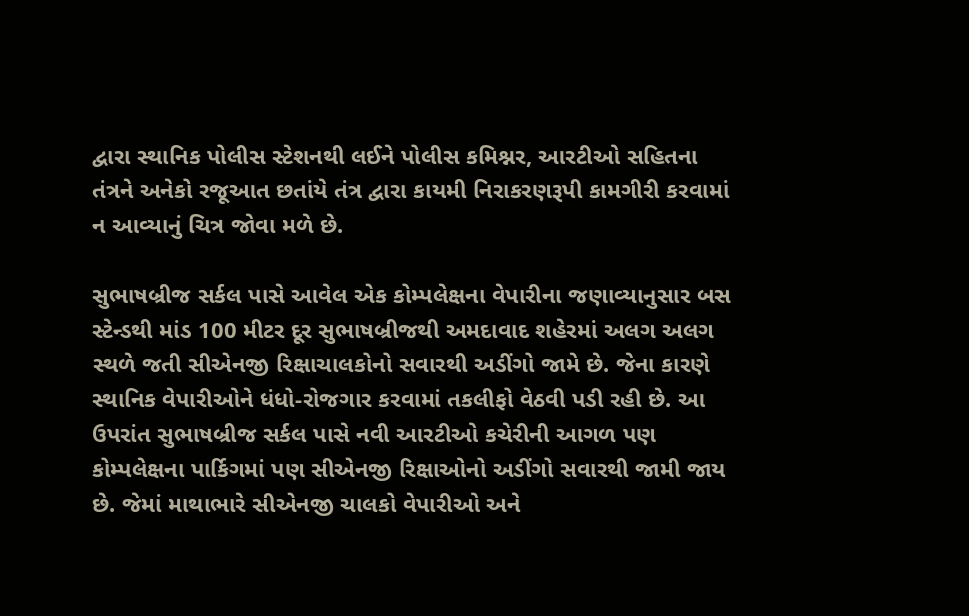દ્વારા સ્થાનિક પોલીસ સ્ટેશનથી લઈને પોલીસ કમિશ્નર, આરટીઓ સહિતના તંત્રને અનેકો રજૂઆત છતાંયે તંત્ર દ્વારા કાયમી નિરાકરણરૂપી કામગીરી કરવામાં ન આવ્યાનું ચિત્ર જોવા મળે છે.

સુભાષબ્રીજ સર્કલ પાસે આવેલ એક કોમ્પલેક્ષના વેપારીના જણાવ્યાનુસાર બસ સ્ટેન્ડથી માંડ 100 મીટર દૂર સુભાષબ્રીજથી અમદાવાદ શહેરમાં અલગ અલગ સ્થળે જતી સીએનજી રિક્ષાચાલકોનો સવારથી અડીંગો જામે છે. જેના કારણે સ્થાનિક વેપારીઓને ધંધો-રોજગાર કરવામાં તકલીફો વેઠવી પડી રહી છે. આ ઉપરાંત સુભાષબ્રીજ સર્કલ પાસે નવી આરટીઓ કચેરીની આગળ પણ કોમ્પલેક્ષના પાર્કિગમાં પણ સીએનજી રિક્ષાઓનો અડીંગો સવારથી જામી જાય છે. જેમાં માથાભારે સીએનજી ચાલકો વેપારીઓ અને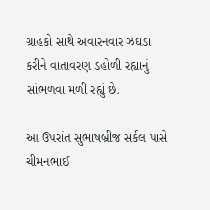ગ્રાહકો સાથે અવારનવાર ઝઘડા કરીને વાતાવરણ ડહોળી રહ્યાનું સાંભળવા મળી રહ્યું છે.

આ ઉપરાંત સુભાષબ્રીજ સર્કલ પાસે ચીમનભાઈ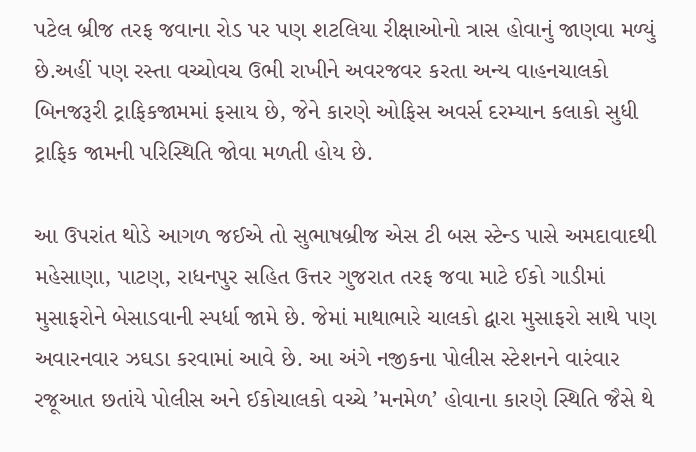પટેલ બ્રીજ તરફ જવાના રોડ પર પણ શટલિયા રીક્ષાઓનો ત્રાસ હોવાનું જાણવા મળ્યું છે.અહીં પણ રસ્તા વચ્ચોવચ ઉભી રાખીને અવરજવર કરતા અન્ય વાહનચાલકો બિનજરૂરી ટ્રાફિકજામમાં ફસાય છે, જેને કારણે ઓફિસ અવર્સ દરમ્યાન કલાકો સુધી ટ્રાફિક જામની પરિસ્થિતિ જોવા મળતી હોય છે.

આ ઉપરાંત થોડે આગળ જઈએ તો સુભાષબ્રીજ એસ ટી બસ સ્ટેન્ડ પાસે અમદાવાદથી મહેસાણા, પાટણ, રાધનપુર સહિત ઉત્તર ગુજરાત તરફ જવા માટે ઈકો ગાડીમાં મુસાફરોને બેસાડવાની સ્પર્ધા જામે છે. જેમાં માથાભારે ચાલકો દ્વારા મુસાફરો સાથે પણ અવારનવાર ઝઘડા કરવામાં આવે છે. આ અંગે નજીકના પોલીસ સ્ટેશનને વારંવાર રજૂઆત છતાંયે પોલીસ અને ઈકોચાલકો વચ્ચે ’મનમેળ’ હોવાના કારણે સ્થિતિ જૈસે થે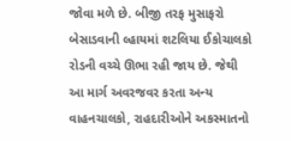જોવા મળે છે. બીજી તરફ મુસાફરો બેસાડવાની લ્હાયમાં શટલિયા ઈકોચાલકો રોડની વચ્ચે ઊભા રહી જાય છે. જેથી આ માર્ગ અવરજવર કરતા અન્ય વાહનચાલકો, રાહદારીઓને અકસ્માતનો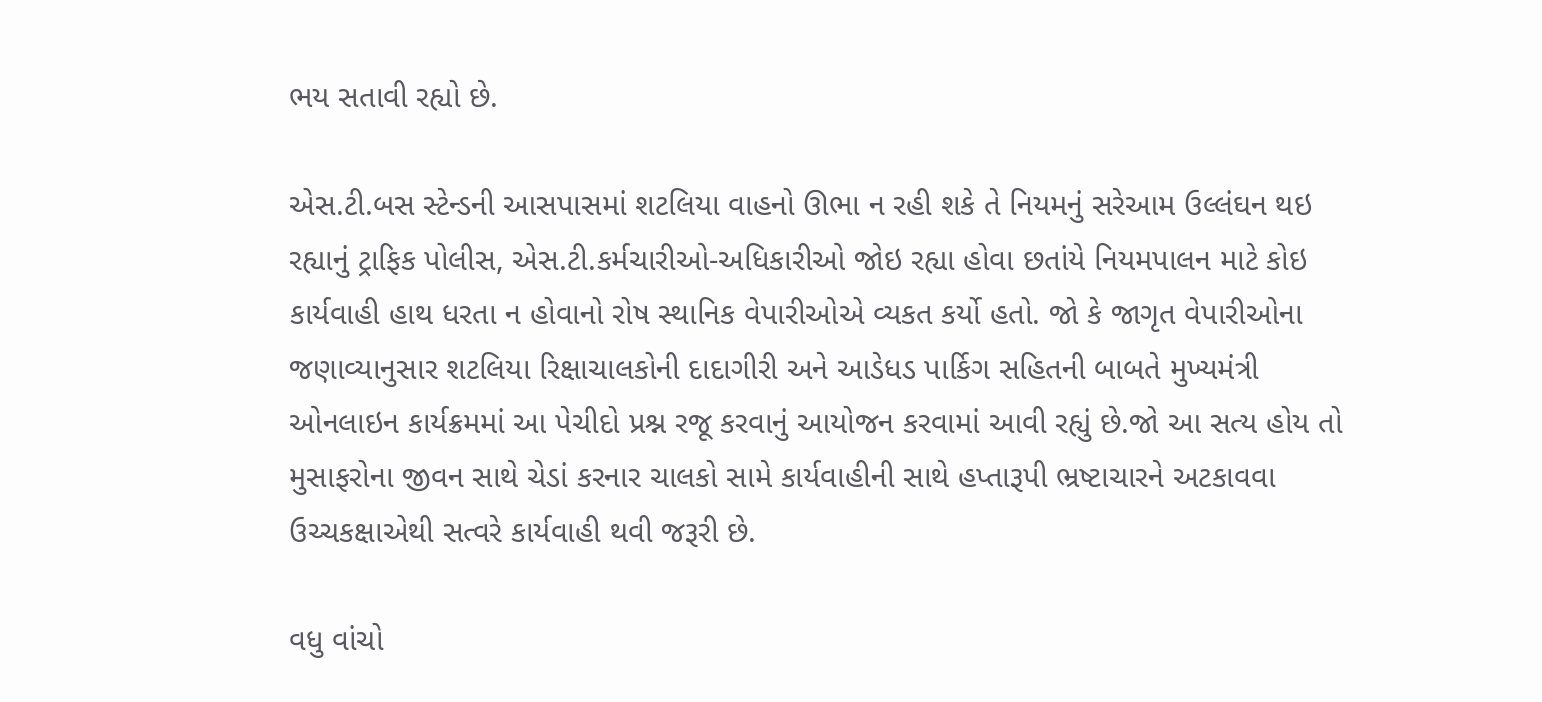ભય સતાવી રહ્યો છે.

એસ.ટી.બસ સ્ટેન્ડની આસપાસમાં શટલિયા વાહનો ઊભા ન રહી શકે તે નિયમનું સરેઆમ ઉલ્લંઘન થઇ રહ્યાનું ટ્રાફિક પોલીસ, એસ.ટી.કર્મચારીઓ-અધિકારીઓ જોઇ રહ્યા હોવા છતાંયે નિયમપાલન માટે કોઇ કાર્યવાહી હાથ ધરતા ન હોવાનો રોષ સ્થાનિક વેપારીઓએ વ્યકત કર્યો હતો. જો કે જાગૃત વેપારીઓના જણાવ્યાનુસાર શટલિયા રિક્ષાચાલકોની દાદાગીરી અને આડેધડ પાર્કિગ સહિતની બાબતે મુખ્યમંત્રી ઓનલાઇન કાર્યક્રમમાં આ પેચીદો પ્રશ્ન રજૂ કરવાનું આયોજન કરવામાં આવી રહ્યું છે.જો આ સત્ય હોય તો મુસાફરોના જીવન સાથે ચેડાં કરનાર ચાલકો સામે કાર્યવાહીની સાથે હપ્તારૂપી ભ્રષ્ટાચારને અટકાવવા ઉચ્ચકક્ષાએથી સત્વરે કાર્યવાહી થવી જરૂરી છે.

વધુ વાંચો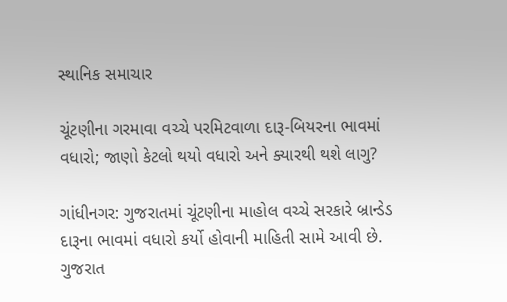સ્થાનિક સમાચાર

ચૂંટણીના ગરમાવા વચ્ચે પરમિટવાળા દારૂ-બિયરના ભાવમાં વધારો; જાણો કેટલો થયો વધારો અને ક્યારથી થશે લાગુ?

ગાંધીનગર: ગુજરાતમાં ચૂંટણીના માહોલ વચ્ચે સરકારે બ્રાન્ડેડ દારૂના ભાવમાં વધારો કર્યો હોવાની માહિતી સામે આવી છે. ગુજરાત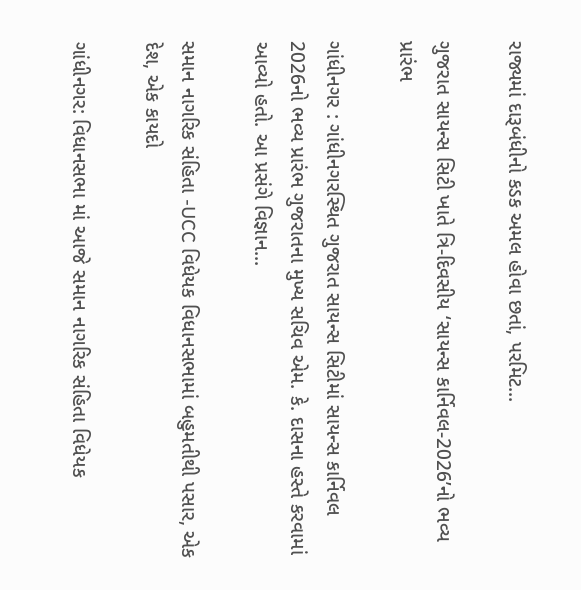રાજ્યમાં દારૂબંધીનો કડક અમલ હોવા છતાં, પરમિટ...

ગુજરાત સાયન્સ સિટી ખાતે ત્રિ-દિવસીય ‘સાયન્સ કાર્નિવલ-2026’નો ભવ્ય પ્રારંભ

ગાંધીનગર : ગાંધીનગરસ્થિત ગુજરાત સાયન્સ સિટીમાં સાયન્સ કાર્નિવલ 2026નો ભવ્ય પ્રારંભ ગુજરાતના મુખ્ય સચિવ એમ. કે. દાસના હસ્તે કરવામાં આવ્યો હતો. આ પ્રસંગે વિજ્ઞાન...

સમાન નાગરિક સંહિતા -UCC વિધેયક વિધાનસભામાં બહુમતીથી પસાર, એક દેશ, એક કાયદો

ગાંધીનગર: વિધાનસભા માં આજે સમાન નાગરિક સંહિતા વિધેયક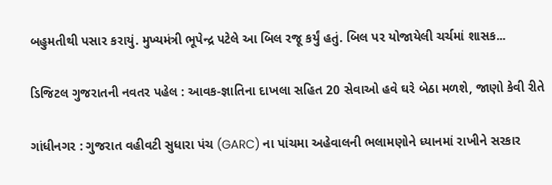બહુમતીથી પસાર કરાયું. મુખ્યમંત્રી ભૂપેન્દ્ર પટેલે આ બિલ રજૂ કર્યું હતું. બિલ પર યોજાયેલી ચર્ચમાં શાસક...

ડિજિટલ ગુજરાતની નવતર પહેલ : આવક-જ્ઞાતિના દાખલા સહિત 20 સેવાઓ હવે ઘરે બેઠા મળશે, જાણો કેવી રીતે

ગાંધીનગર : ગુજરાત વહીવટી સુધારા પંચ (GARC) ના પાંચમા અહેવાલની ભલામણોને ધ્યાનમાં રાખીને સરકાર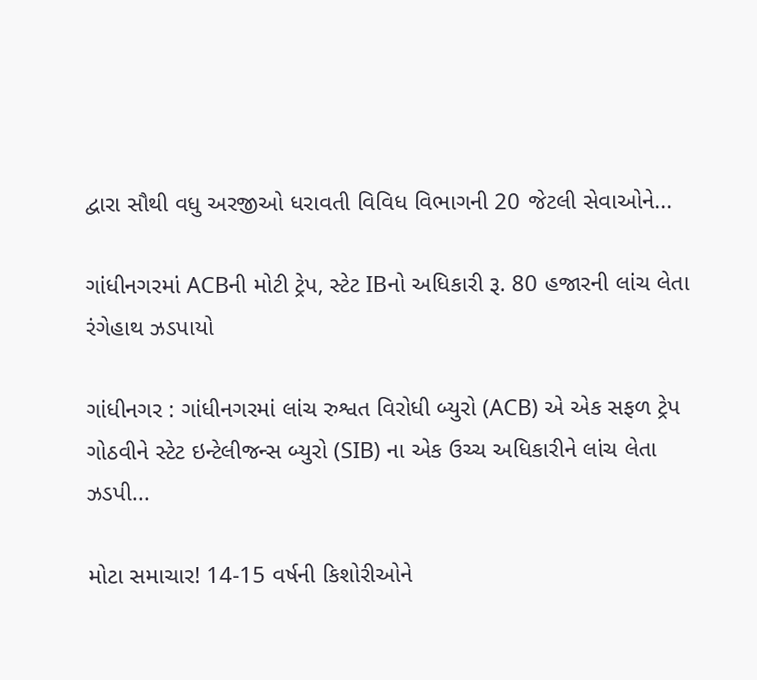દ્વારા સૌથી વધુ અરજીઓ ધરાવતી વિવિધ વિભાગની 20 જેટલી સેવાઓને...

ગાંધીનગરમાં ACBની મોટી ટ્રેપ, સ્ટેટ IBનો અધિકારી રૂ. 80 હજારની લાંચ લેતા રંગેહાથ ઝડપાયો

ગાંધીનગર : ગાંધીનગરમાં લાંચ રુશ્વત વિરોધી બ્યુરો (ACB) એ એક સફળ ટ્રેપ ગોઠવીને સ્ટેટ ઇન્ટેલીજન્સ બ્યુરો (SIB) ના એક ઉચ્ચ અધિકારીને લાંચ લેતા ઝડપી...

મોટા સમાચાર! 14-15 વર્ષની કિશોરીઓને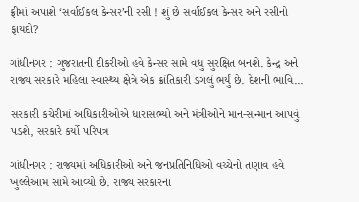ફ્રીમાં અપાશે ‘સર્વાઈકલ કેન્સર’ની રસી ! શું છે સર્વાઈકલ કેન્સર અને રસીનો ફાયદો?

ગાંધીનગર : ગુજરાતની દીકરીઓ હવે કેન્સર સામે વધુ સુરક્ષિત બનશે. કેન્દ્ર અને રાજ્ય સરકારે મહિલા સ્વાસ્થ્ય ક્ષેત્રે એક ક્રાંતિકારી ડગલું ભર્યું છે. દેશની ભાવિ...

સરકારી કચેરીમાં અધિકારીઓએ ધારાસભ્યો અને મંત્રીઓને માન-સન્માન આપવું પડશે, સરકારે કર્યો પરિપત્ર

ગાંધીનગર : રાજ્યમાં અધિકારીઓ અને જનપ્રતિનિધિઓ વચ્ચેનો તણાવ હવે ખુલ્લેઆમ સામે આવ્યો છે. રાજ્ય સરકારના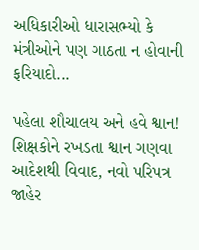અધિકારીઓ ધારાસભ્યો કે મંત્રીઓને પણ ગાઠતા ન હોવાની ફરિયાદો...

પહેલા શૌચાલય અને હવે શ્વાન! શિક્ષકોને રખડતા શ્વાન ગણવા આદેશથી વિવાદ, નવો પરિપત્ર જાહેર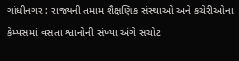ગાંધીનગર : રાજ્યની તમામ શૈક્ષણિક સંસ્થાઓ અને કચેરીઓના કેમ્પસમાં વસતા શ્વાનોની સંખ્યા અંગે સચોટ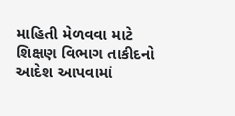માહિતી મેળવવા માટે શિક્ષણ વિભાગ તાકીદનો આદેશ આપવામાં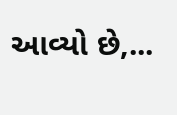આવ્યો છે,...